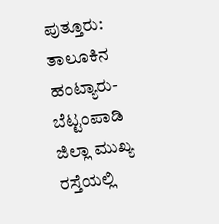ಪುತ್ತೂರು: ತಾಲೂಕಿನ ಹಂಟ್ಯಾರು-ಬೆಟ್ಟಂಪಾಡಿ ಜಿಲ್ಲಾ ಮುಖ್ಯ ರಸ್ತೆಯಲ್ಲಿ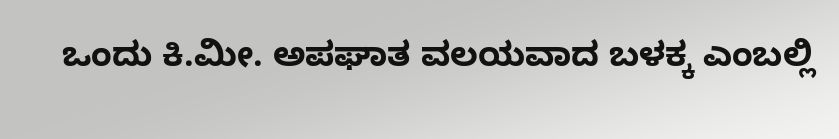ಒಂದು ಕಿ.ಮೀ. ಅಪಘಾತ ವಲಯವಾದ ಬಳಕ್ಕ ಎಂಬಲ್ಲಿ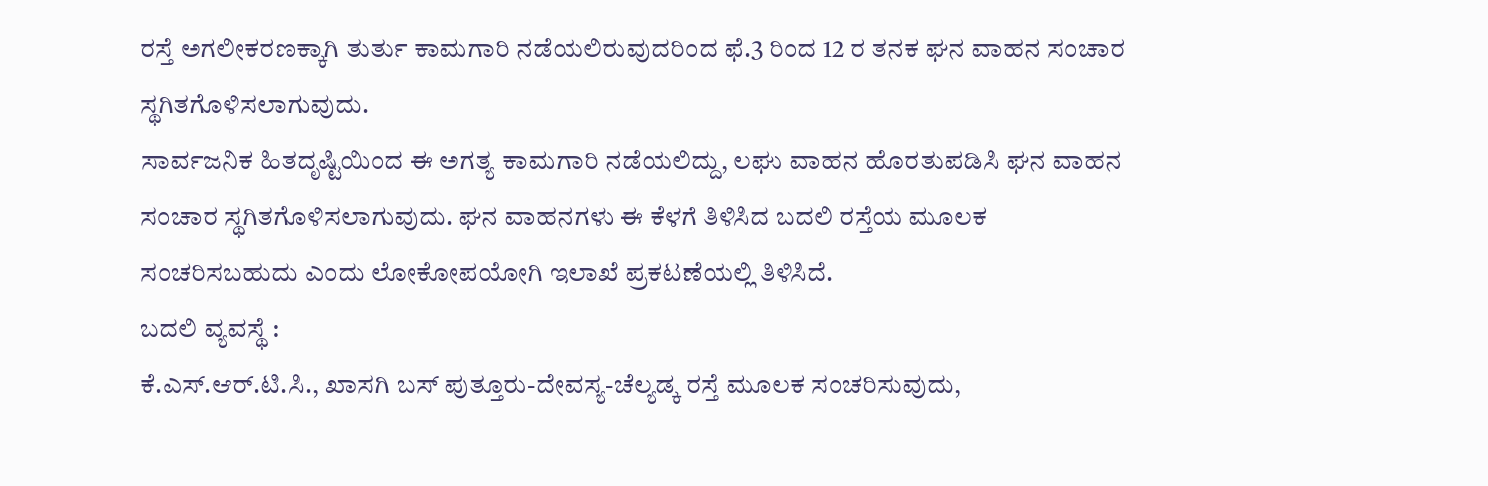ರಸ್ತೆ ಅಗಲೀಕರಣಕ್ಕಾಗಿ ತುರ್ತು ಕಾಮಗಾರಿ ನಡೆಯಲಿರುವುದರಿಂದ ಫೆ.3 ರಿಂದ 12 ರ ತನಕ ಘನ ವಾಹನ ಸಂಚಾರ ಸ್ಥಗಿತಗೊಳಿಸಲಾಗುವುದು.
ಸಾರ್ವಜನಿಕ ಹಿತದೃಷ್ಟಿಯಿಂದ ಈ ಅಗತ್ಯ ಕಾಮಗಾರಿ ನಡೆಯಲಿದ್ದು, ಲಘು ವಾಹನ ಹೊರತುಪಡಿಸಿ ಘನ ವಾಹನ ಸಂಚಾರ ಸ್ಥಗಿತಗೊಳಿಸಲಾಗುವುದು. ಘನ ವಾಹನಗಳು ಈ ಕೆಳಗೆ ತಿಳಿಸಿದ ಬದಲಿ ರಸ್ತೆಯ ಮೂಲಕ ಸಂಚರಿಸಬಹುದು ಎಂದು ಲೋಕೋಪಯೋಗಿ ಇಲಾಖೆ ಪ್ರಕಟಣೆಯಲ್ಲಿ ತಿಳಿಸಿದೆ.
ಬದಲಿ ವ್ಯವಸ್ಥೆ :
ಕೆ.ಎಸ್.ಆರ್.ಟಿ.ಸಿ., ಖಾಸಗಿ ಬಸ್ ಪುತ್ತೂರು-ದೇವಸ್ಯ-ಚೆಲ್ಯಡ್ಕ ರಸ್ತೆ ಮೂಲಕ ಸಂಚರಿಸುವುದು,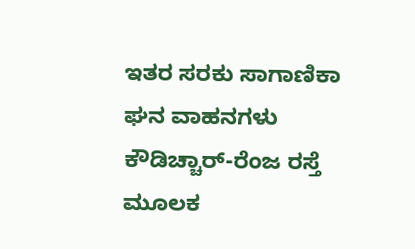ಇತರ ಸರಕು ಸಾಗಾಣಿಕಾ ಘನ ವಾಹನಗಳು ಕೌಡಿಚ್ಚಾರ್-ರೆಂಜ ರಸ್ತೆ ಮೂಲಕ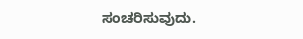ಸಂಚರಿಸುವುದು.